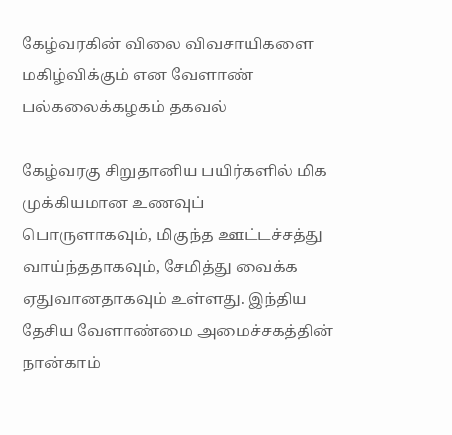கேழ்வரகின் விலை விவசாயிகளை மகிழ்விக்கும் என வேளாண் பல்கலைக்கழகம் தகவல்

கேழ்வரகு சிறுதானிய பயிர்களில் மிக முக்கியமான உணவுப் பொருளாகவும், மிகுந்த ஊட்டச்சத்து வாய்ந்ததாகவும், சேமித்து வைக்க ஏதுவானதாகவும் உள்ளது. இந்திய தேசிய வேளாண்மை அமைச்சகத்தின் நான்காம்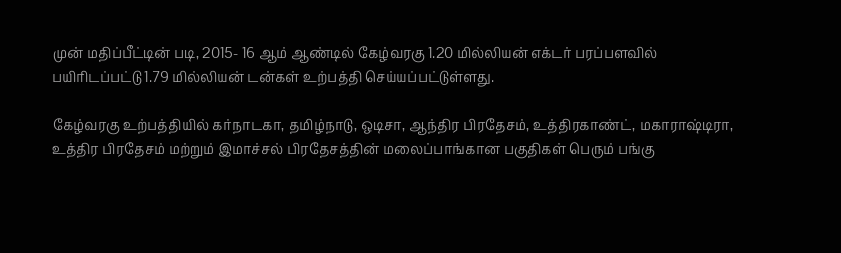முன் மதிப்பீட்டின் படி, 2015- 16 ஆம் ஆண்டில் கேழ்வரகு 1.20 மில்லியன் எக்டர் பரப்பளவில் பயிரிடப்பட்டு 1.79 மில்லியன் டன்கள் உற்பத்தி செய்யப்பட்டுள்ளது.

கேழ்வரகு உற்பத்தியில் கர்நாடகா, தமிழ்நாடு, ஒடிசா, ஆந்திர பிரதேசம், உத்திரகாண்ட், மகாராஷ்டிரா, உத்திர பிரதேசம் மற்றும் இமாச்சல் பிரதேசத்தின் மலைப்பாங்கான பகுதிகள் பெரும் பங்கு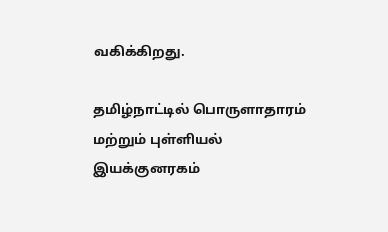வகிக்கிறது.

தமிழ்நாட்டில் பொருளாதாரம் மற்றும் புள்ளியல் இயக்குனரகம்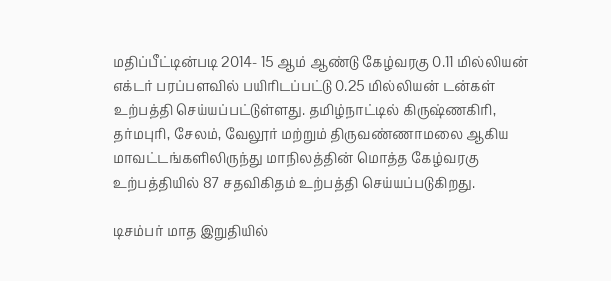மதிப்பீட்டின்படி 2014- 15 ஆம் ஆண்டு கேழ்வரகு 0.11 மில்லியன் எக்டர் பரப்பளவில் பயிரிடப்பட்டு 0.25 மில்லியன் டன்கள் உற்பத்தி செய்யப்பட்டுள்ளது. தமிழ்நாட்டில் கிருஷ்ணகிரி, தர்மபுரி, சேலம், வேலூர் மற்றும் திருவண்ணாமலை ஆகிய மாவட்டங்களிலிருந்து மாநிலத்தின் மொத்த கேழ்வரகு உற்பத்தியில் 87 சதவிகிதம் உற்பத்தி செய்யப்படுகிறது.

டிசம்பர் மாத இறுதியில்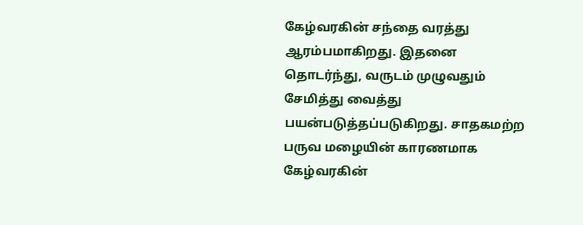கேழ்வரகின் சந்தை வரத்து ஆரம்பமாகிறது. இதனை தொடர்ந்து, வருடம் முழுவதும் சேமித்து வைத்து பயன்படுத்தப்படுகிறது. சாதகமற்ற பருவ மழையின் காரணமாக கேழ்வரகின்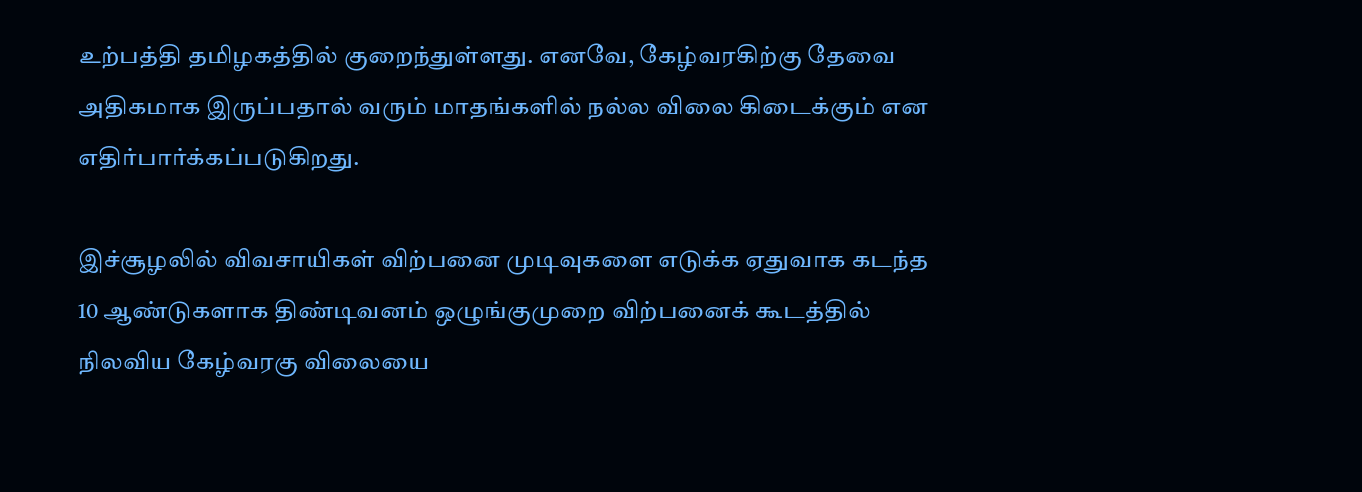உற்பத்தி தமிழகத்தில் குறைந்துள்ளது. எனவே, கேழ்வரகிற்கு தேவை அதிகமாக இருப்பதால் வரும் மாதங்களில் நல்ல விலை கிடைக்கும் என எதிர்பார்க்கப்படுகிறது.

இச்சூழலில் விவசாயிகள் விற்பனை முடிவுகளை எடுக்க ஏதுவாக கடந்த 10 ஆண்டுகளாக திண்டிவனம் ஒழுங்குமுறை விற்பனைக் கூடத்தில் நிலவிய கேழ்வரகு விலையை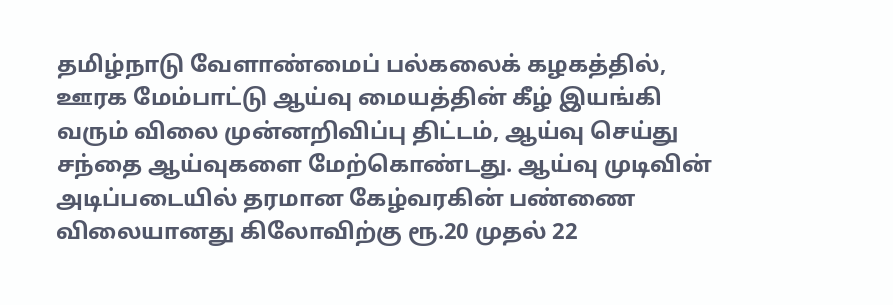தமிழ்நாடு வேளாண்மைப் பல்கலைக் கழகத்தில், ஊரக மேம்பாட்டு ஆய்வு மையத்தின் கீழ் இயங்கி வரும் விலை முன்னறிவிப்பு திட்டம், ஆய்வு செய்து சந்தை ஆய்வுகளை மேற்கொண்டது. ஆய்வு முடிவின் அடிப்படையில் தரமான கேழ்வரகின் பண்ணை விலையானது கிலோவிற்கு ரூ.20 முதல் 22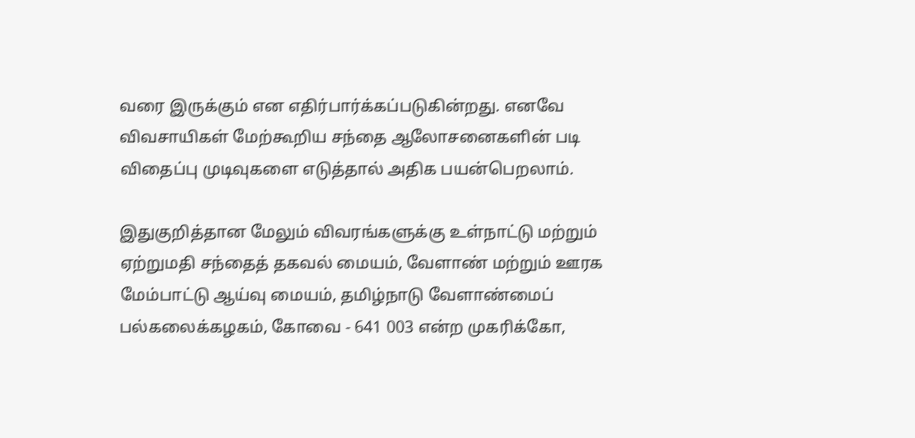வரை இருக்கும் என எதிர்பார்க்கப்படுகின்றது. எனவே விவசாயிகள் மேற்கூறிய சந்தை ஆலோசனைகளின் படி விதைப்பு முடிவுகளை எடுத்தால் அதிக பயன்பெறலாம்.

இதுகுறித்தான மேலும் விவரங்களுக்கு உள்நாட்டு மற்றும் ஏற்றுமதி சந்தைத் தகவல் மையம், வேளாண் மற்றும் ஊரக மேம்பாட்டு ஆய்வு மையம், தமிழ்நாடு வேளாண்மைப் பல்கலைக்கழகம், கோவை - 641 003 என்ற முகரிக்கோ,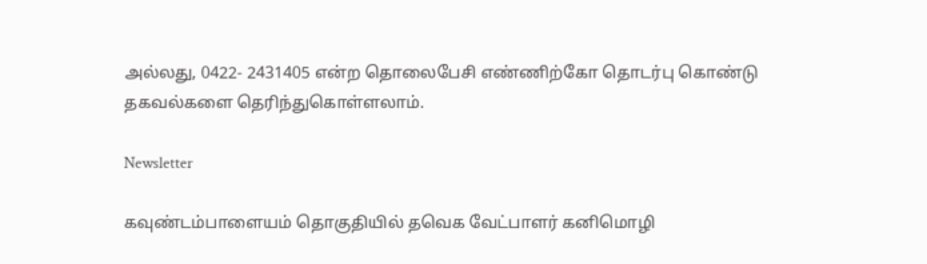அல்லது, 0422- 2431405 என்ற தொலைபேசி எண்ணிற்கோ தொடர்பு கொண்டு தகவல்களை தெரிந்துகொள்ளலாம்.

Newsletter

கவுண்டம்பாளையம் தொகுதியில் தவெக வேட்பாளர் கனிமொழி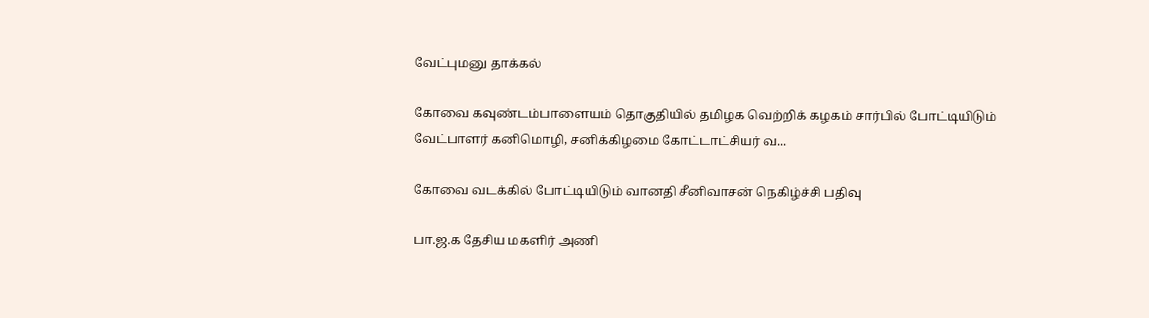வேட்புமனு தாக்கல்

கோவை கவுண்டம்பாளையம் தொகுதியில் தமிழக வெற்றிக் கழகம் சார்பில் போட்டியிடும் வேட்பாளர் கனிமொழி, சனிக்கிழமை கோட்டாட்சியர் வ...

கோவை வடக்கில் போட்டியிடும் வானதி சீனிவாசன் நெகிழ்ச்சி பதிவு

பா.ஜ.க தேசிய மகளிர் அணி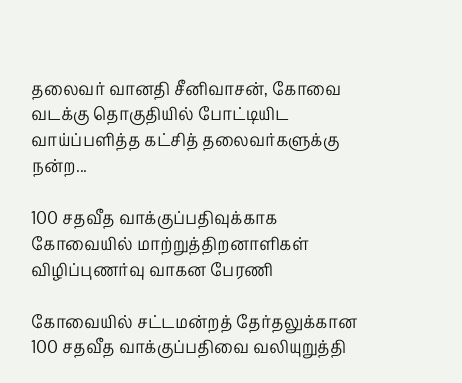தலைவர் வானதி சீனிவாசன், கோவை வடக்கு தொகுதியில் போட்டியிட வாய்ப்பளித்த கட்சித் தலைவர்களுக்கு நன்ற...

100 சதவீத வாக்குப்பதிவுக்காக கோவையில் மாற்றுத்திறனாளிகள் விழிப்புணர்வு வாகன பேரணி

கோவையில் சட்டமன்றத் தேர்தலுக்கான 100 சதவீத வாக்குப்பதிவை வலியுறுத்தி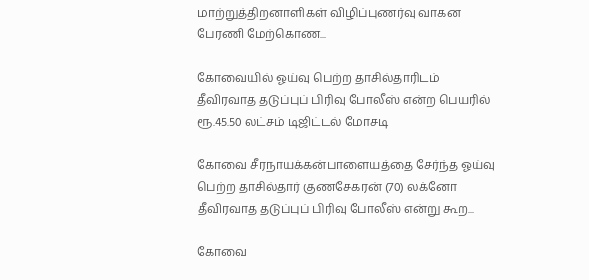மாற்றுத்திறனாளிகள் விழிப்புணர்வு வாகன பேரணி மேற்கொண...

கோவையில் ஓய்வு பெற்ற தாசில்தாரிடம் தீவிரவாத தடுப்புப் பிரிவு போலீஸ் என்ற பெயரில் ரூ.45.50 லட்சம் டிஜிட்டல் மோசடி

கோவை சீரநாயக்கன்பாளையத்தை சேர்ந்த ஓய்வு பெற்ற தாசில்தார் குணசேகரன் (70) லக்னோ தீவிரவாத தடுப்புப் பிரிவு போலீஸ் என்று கூற...

கோவை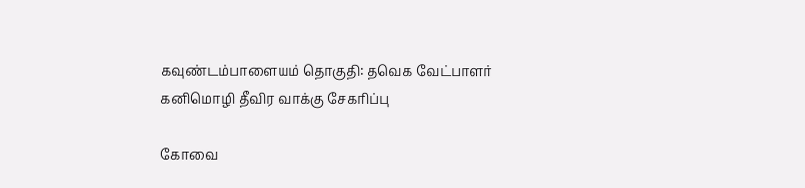கவுண்டம்பாளையம் தொகுதி: தவெக வேட்பாளர் கனிமொழி தீவிர வாக்கு சேகரிப்பு

கோவை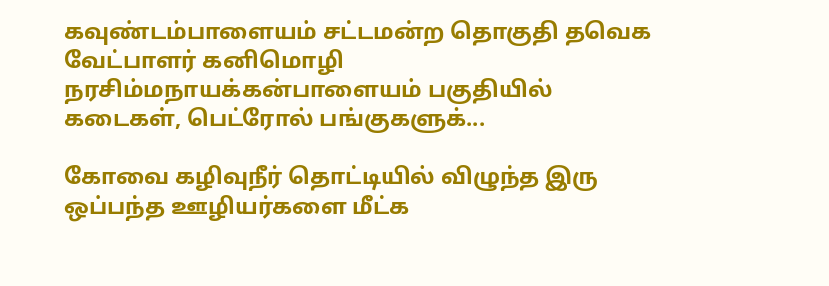கவுண்டம்பாளையம் சட்டமன்ற தொகுதி தவெக வேட்பாளர் கனிமொழி நரசிம்மநாயக்கன்பாளையம் பகுதியில் கடைகள், பெட்ரோல் பங்குகளுக்...

கோவை கழிவுநீர் தொட்டியில் விழுந்த இரு ஒப்பந்த ஊழியர்களை மீட்க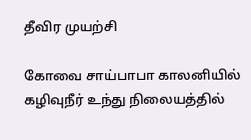தீவிர முயற்சி

கோவை சாய்பாபா காலனியில் கழிவுநீர் உந்து நிலையத்தில்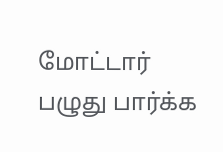மோட்டார் பழுது பார்க்க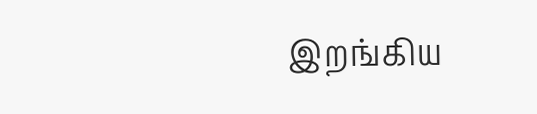இறங்கிய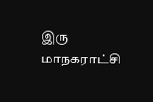இரு மாநகராட்சி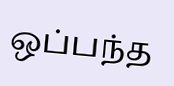ஒப்பந்த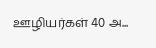ஊழியர்கள் 40 அ...